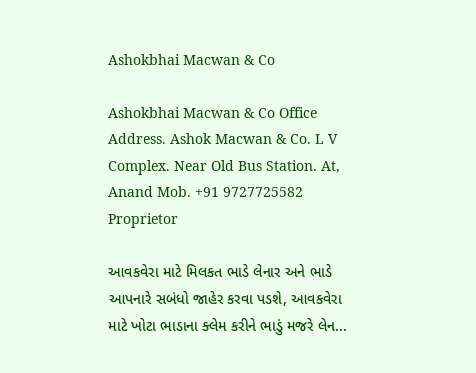Ashokbhai Macwan & Co

Ashokbhai Macwan & Co Office Address. Ashok Macwan & Co. L V Complex. Near Old Bus Station. At, Anand Mob. +91 9727725582 Proprietor

આવકવેરા માટે મિલકત ભાડે લેનાર અને ભાડે આપનારે સબંધો જાહેર કરવા પડશે, આવકવેરા માટે ખોટા ભાડાના ક્લેમ કરીને ભાડું મજરે લેન...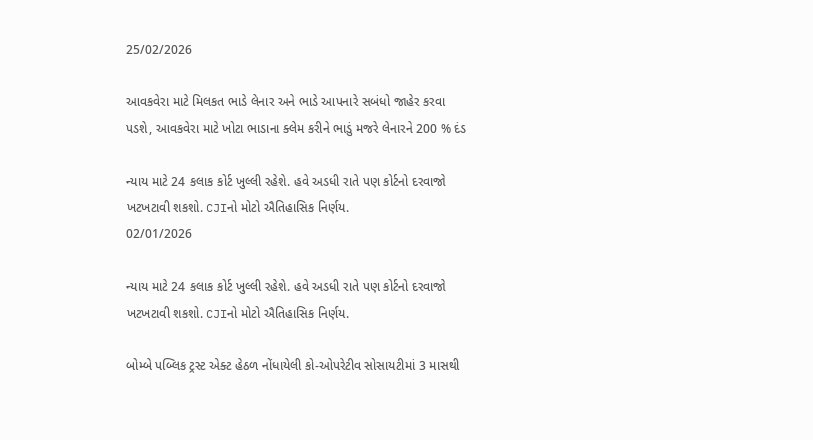25/02/2026

આવકવેરા માટે મિલકત ભાડે લેનાર અને ભાડે આપનારે સબંધો જાહેર કરવા પડશે, આવકવેરા માટે ખોટા ભાડાના ક્લેમ કરીને ભાડું મજરે લેનારને 200 % દંડ

ન્યાય માટે 24 કલાક કોર્ટ ખુલ્લી રહેશે. હવે અડધી રાતે પણ કોર્ટનો દરવાજો ખટખટાવી શકશો. CJIનો મોટો ઐતિહાસિક નિર્ણય.
02/01/2026

ન્યાય માટે 24 કલાક કોર્ટ ખુલ્લી રહેશે. હવે અડધી રાતે પણ કોર્ટનો દરવાજો ખટખટાવી શકશો. CJIનો મોટો ઐતિહાસિક નિર્ણય.

બોમ્બે પબ્લિક ટ્રસ્ટ એક્ટ હેઠળ નોંધાયેલી કો-ઓપરેટીવ સોસાયટીમાં 3 માસથી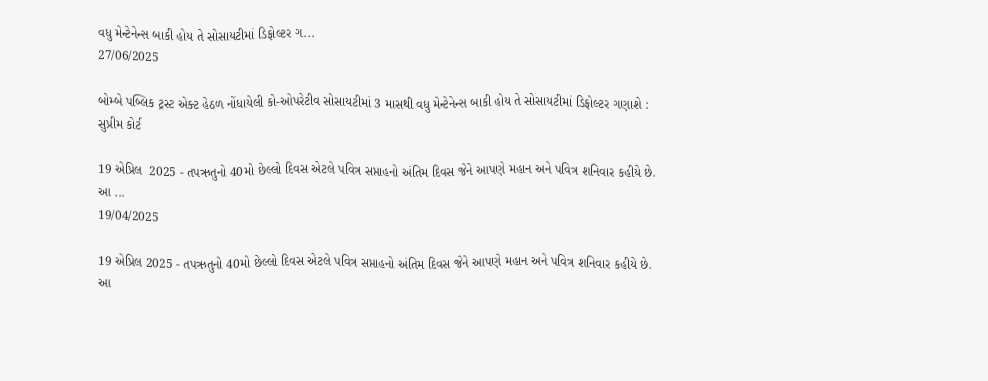વધુ મેન્ટેનેન્સ બાકી હોય તે સોસાયટીમાં ડિફોલ્ટર ગ...
27/06/2025

બોમ્બે પબ્લિક ટ્રસ્ટ એક્ટ હેઠળ નોંધાયેલી કો-ઓપરેટીવ સોસાયટીમાં 3 માસથી વધુ મેન્ટેનેન્સ બાકી હોય તે સોસાયટીમાં ડિફોલ્ટર ગણાશે : સુપ્રીમ કોર્ટ

19 એપ્રિલ  2025 - તપઋતુનો 40મો છેલ્લો દિવસ એટલે પવિત્ર સપ્તાહનો અંતિમ દિવસ જેને આપણે મહાન અને પવિત્ર શનિવાર કહીયે છે. આ ...
19/04/2025

19 એપ્રિલ 2025 - તપઋતુનો 40મો છેલ્લો દિવસ એટલે પવિત્ર સપ્તાહનો અંતિમ દિવસ જેને આપણે મહાન અને પવિત્ર શનિવાર કહીયે છે. આ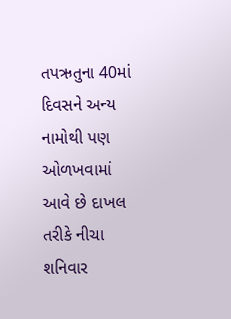તપઋતુના 40માં દિવસને અન્ય નામોથી પણ ઓળખવામાં આવે છે દાખલ તરીકે નીચા શનિવાર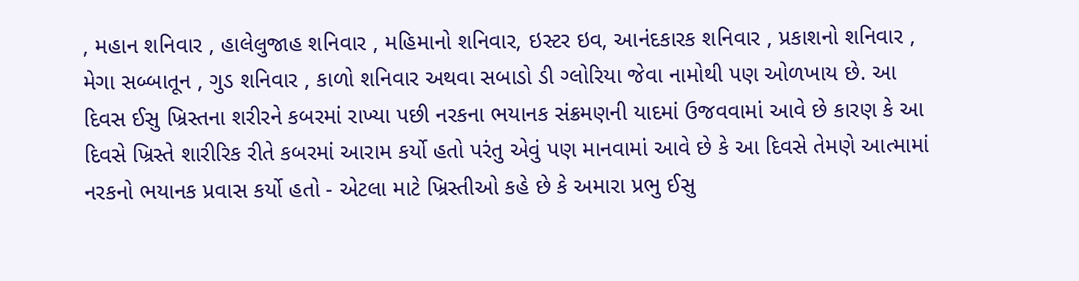, મહાન શનિવાર , હાલેલુજાહ શનિવાર , મહિમાનો શનિવાર, ઇસ્ટર ઇવ, આનંદકારક શનિવાર , પ્રકાશનો શનિવાર , મેગા સબ્બાતૂન , ગુડ શનિવાર , કાળો શનિવાર અથવા સબાડો ડી ગ્લોરિયા જેવા નામોથી પણ ઓળખાય છે. આ દિવસ ઈસુ ખ્રિસ્તના શરીરને કબરમાં રાખ્યા પછી નરકના ભયાનક સંક્રમણની યાદમાં ઉજવવામાં આવે છે કારણ કે આ દિવસે ખ્રિસ્તે શારીરિક રીતે કબરમાં આરામ કર્યો હતો પરંતુ એવું પણ માનવામાં આવે છે કે આ દિવસે તેમણે આત્મામાં નરકનો ભયાનક પ્રવાસ કર્યો હતો - એટલા માટે ખ્રિસ્તીઓ કહે છે કે અમારા પ્રભુ ઈસુ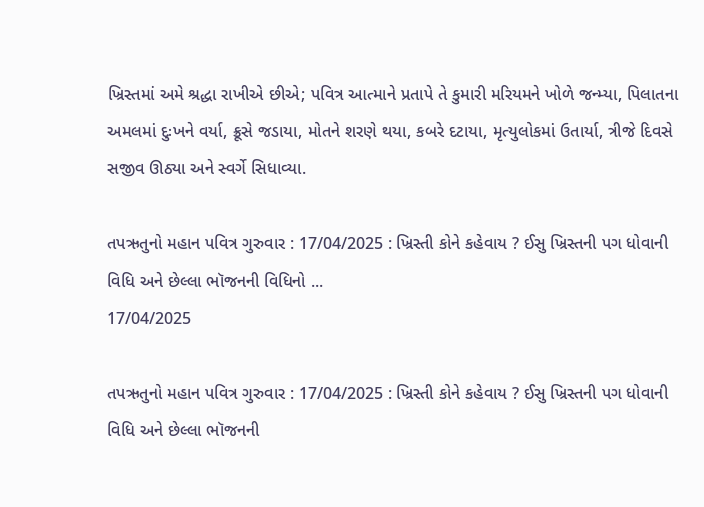ખ્રિસ્તમાં અમે શ્રદ્ધા રાખીએ છીએ; પવિત્ર આત્માને પ્રતાપે તે કુમારી મરિયમને ખોળે જન્મ્યા, પિલાતના અમલમાં દુઃખને વર્યા, ક્રૂસે જડાયા, મોતને શરણે થયા, કબરે દટાયા, મૃત્યુલોકમાં ઉતાર્યા, ત્રીજે દિવસે સજીવ ઊઠ્યા અને સ્વર્ગે સિધાવ્યા.

તપઋતુનો મહાન પવિત્ર ગુરુવાર : 17/04/2025 : ખ્રિસ્તી કોને કહેવાય ? ઈસુ ખ્રિસ્તની પગ ધોવાની વિધિ અને છેલ્લા ભૉજનની વિધિનો ...
17/04/2025

તપઋતુનો મહાન પવિત્ર ગુરુવાર : 17/04/2025 : ખ્રિસ્તી કોને કહેવાય ? ઈસુ ખ્રિસ્તની પગ ધોવાની વિધિ અને છેલ્લા ભૉજનની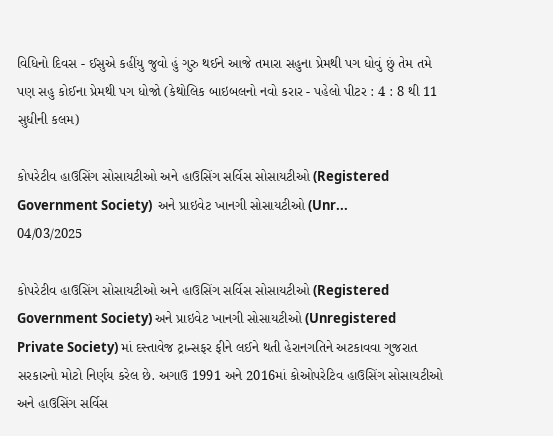વિધિનો દિવસ - ઈસુએ કહીંયુ જુવો હું ગુરુ થઈને આજે તમારા સહુના પ્રેમથી પગ ધોવું છું તેમ તમે પણ સહુ કોઈના પ્રેમથી પગ ધોજો (કેથોલિક બાઇબલનો નવો કરાર - પહેલો પીટર : 4 : 8 થી 11 સુધીની કલમ)

કોપરેટીવ હાઉસિંગ સોસાયટીઓ અને હાઉસિંગ સર્વિસ સોસાયટીઓ (Registered  Government Society)  અને પ્રાઇવેટ ખાનગી સોસાયટીઓ (Unr...
04/03/2025

કોપરેટીવ હાઉસિંગ સોસાયટીઓ અને હાઉસિંગ સર્વિસ સોસાયટીઓ (Registered Government Society) અને પ્રાઇવેટ ખાનગી સોસાયટીઓ (Unregistered Private Society) માં દસ્તાવેજ ટ્રાન્સફર ફીને લઈને થતી હેરાનગતિને અટકાવવા ગુજરાત સરકારનો મોટો નિર્ણય કરેલ છે. અગાઉ 1991 અને 2016માં કોઓપરેટિવ હાઉસિંગ સોસાયટીઓ અને હાઉસિંગ સર્વિસ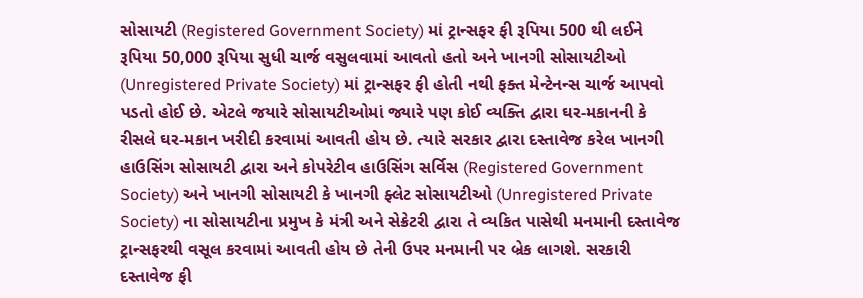સોસાયટી (Registered Government Society) માં ટ્રાન્સફર ફી રૂપિયા 500 થી લઈને રૂપિયા 50,000 રૂપિયા સુધી ચાર્જ વસુલવામાં આવતો હતો અને ખાનગી સોસાયટીઓ (Unregistered Private Society) માં ટ્રાન્સફર ફી હોતી નથી ફક્ત મેન્ટેનન્સ ચાર્જ આપવો પડતો હોઈ છે. એટલે જયારે સોસાયટીઓમાં જ્યારે પણ કોઈ વ્યક્તિ દ્વારા ઘર-મકાનની કે રીસલે ઘર-મકાન ખરીદી કરવામાં આવતી હોય છે. ત્યારે સરકાર દ્વારા દસ્તાવેજ કરેલ ખાનગી હાઉસિંગ સોસાયટી દ્વારા અને કોપરેટીવ હાઉસિંગ સર્વિસ (Registered Government Society) અને ખાનગી સોસાયટી કે ખાનગી ફ્લેટ સોસાયટીઓ (Unregistered Private Society) ના સોસાયટીના પ્રમુખ કે મંત્રી અને સેક્રેટરી દ્વારા તે વ્યકિત પાસેથી મનમાની દસ્તાવેજ ટ્રાન્સફરથી વસૂલ કરવામાં આવતી હોય છે તેની ઉપર મનમાની પર બ્રેક લાગશે. સરકારી દસ્તાવેજ ફી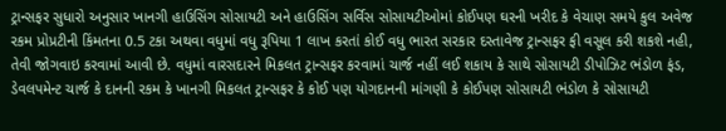ટ્રાન્સફર સુધારો અનુસાર ખાનગી હાઉસિંગ સોસાયટી અને હાઉસિંગ સર્વિસ સોસાયટીઓમાં કોઈપણ ઘરની ખરીદ કે વેચાણ સમયે કુલ અવેજ રકમ પ્રોપ્રટીની કિંમતના 0.5 ટકા અથવા વધુમાં વધુ રૂપિયા 1 લાખ કરતાં કોઈ વધુ ભારત સરકાર દસ્તાવેજ ટ્રાન્સફર ફી વસૂલ કરી શકશે નહી, તેવી જોગવાઇ કરવામાં આવી છે. વધુમાં વારસદારને મિકલત ટ્રાન્સફર કરવામાં ચાર્જ નહીં લઈ શકાય કે સાથે સોસાયટી ડીપોઝિટ ભંડોળ ફંડ, ડેવલપમેન્ટ ચાર્જ કે દાનની રકમ કે ખાનગી મિકલત ટ્રાન્સફર કે કોઈ પણ યોગદાનની માંગણી કે કોઈપણ સોસાયટી ભંડોળ કે સોસાયટી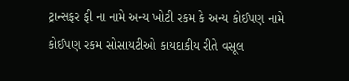ટ્રાન્સફર ફી ના નામે અન્ય ખોટી રકમ કે અન્ય કોઈપણ નામે કોઈપણ રકમ સોસાયટીઓ કાયદાકીય રીતે વસૂલ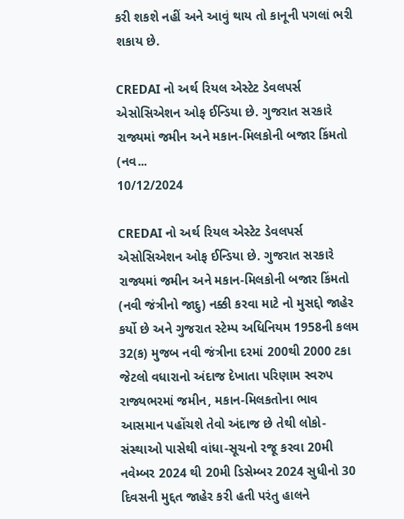કરી શકશે નહીં અને આવું થાય તો કાનૂની પગલાં ભરી શકાય છે.

CREDAI નો અર્થ રિયલ એસ્ટેટ ડેવલપર્સ એસોસિએશન ઓફ ઈન્ડિયા છે. ગુજરાત સરકારે રાજ્યમાં જમીન અને મકાન-મિલકોની બજાર કિંમતો (નવ...
10/12/2024

CREDAI નો અર્થ રિયલ એસ્ટેટ ડેવલપર્સ એસોસિએશન ઓફ ઈન્ડિયા છે. ગુજરાત સરકારે રાજ્યમાં જમીન અને મકાન-મિલકોની બજાર કિંમતો (નવી જંત્રીનો જાદુ) નક્કી કરવા માટે નો મુસદ્દો જાહેર કર્યો છે અને ગુજરાત સ્ટેમ્પ અધિનિયમ 1958ની કલમ 32(ક) મુજબ નવી જંત્રીના દરમાં 200થી 2000 ટકા જેટલો વધારાનો અંદાજ દેખાતા પરિણામ સ્વરુપ રાજ્યભરમાં જમીન, મકાન-મિલકતોના ભાવ આસમાન પહોંચશે તેવો અંદાજ છે તેથી લોકો-સંસ્થાઓ પાસેથી વાંધા-સૂચનો રજૂ કરવા 20મી નવેમ્બર 2024 થી 20મી ડિસેમ્બર 2024 સુધીનો 30 દિવસની મુદ્દત જાહેર કરી હતી પરંતુ હાલને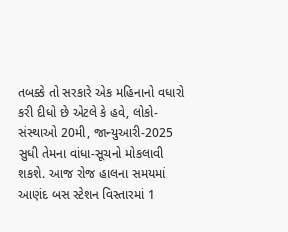તબક્કે તો સરકારે એક મહિનાનો વધારો કરી દીધો છે એટલે કે હવે, લોકો-સંસ્થાઓ 20મી, જાન્યુઆરી-2025 સુધી તેમના વાંધા-સૂચનો મોકલાવી શકશે. આજ રોજ હાલના સમયમાં આણંદ બસ સ્ટેશન વિસ્તારમાં 1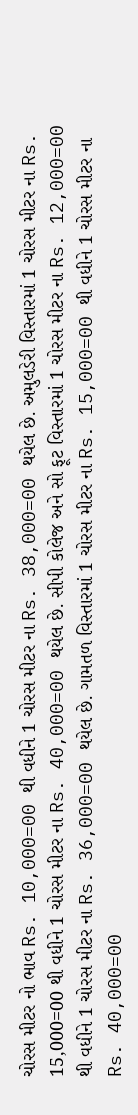ચોરસ મીટર નો ભાવ Rs. 10,000=00 થી વધીને 1 ચોરસ મીટર ના Rs. 38,000=00 થયેલ છે. અમુલડેરી વિસ્તારમાં 1 ચોરસ મીટર ના Rs. 15,000=00 થી વધીને 1 ચોરસ મીટર ના Rs. 40,000=00 થયેલ છે. સીપી કોલેજ અને સો ફૂટ વિસ્તારમાં 1 ચોરસ મીટર ના Rs. 12,000=00 થી વધીને 1 ચોરસ મીટર ના Rs. 36,000=00 થયેલ છે. ગામતળ વિસ્તારમાં 1 ચોરસ મીટર ના Rs. 15,000=00 થી વધીને 1 ચોરસ મીટર ના Rs. 40,000=00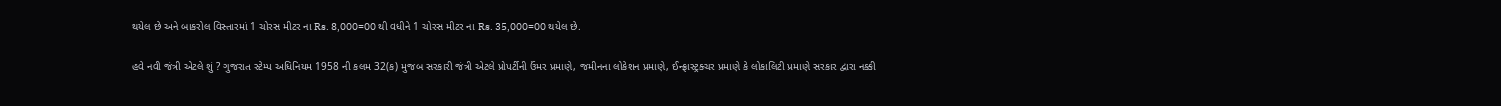થયેલ છે અને બાકરોલ વિસ્તારમાં 1 ચોરસ મીટર ના Rs. 8,000=00 થી વધીને 1 ચોરસ મીટર ના Rs. 35,000=00 થયેલ છે.

હવે નવી જંત્રી એટલે શું ? ગુજરાત સ્ટેમ્પ અધિનિયમ 1958 ની કલમ 32(ક) મુજબ સરકારી જંત્રી એટલે પ્રોપર્ટીની ઉંમર પ્રમાણે, જમીનના લોકેશન પ્રમાણે, ઈન્ફ્રાસ્ટ્રક્ચર પ્રમાણે કે લોકાલિટી પ્રમાણે સરકાર દ્વારા નક્કી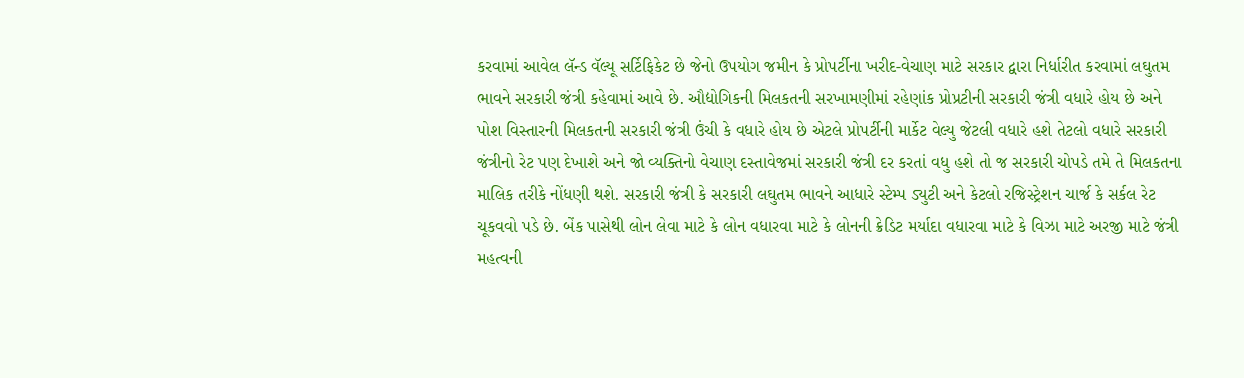કરવામાં આવેલ લૅન્ડ વૅલ્યૂ સર્ટિફિકેટ છે જેનો ઉપયોગ જમીન કે પ્રોપર્ટીના ખરીદ-વેચાણ માટે સરકાર દ્વારા નિર્ધારીત કરવામાં લઘુતમ ભાવને સરકારી જંત્રી કહેવામાં આવે છે. ઔદ્યોગિકની મિલકતની સરખામણીમાં રહેણાંક પ્રોપ્રટીની સરકારી જંત્રી વધારે હોય છે અને પોશ વિસ્તારની મિલકતની સરકારી જંત્રી ઉંચી કે વધારે હોય છે એટલે પ્રોપર્ટીની માર્કેટ વેલ્યુ જેટલી વધારે હશે તેટલો વધારે સરકારી જંત્રીનો રેટ પણ દેખાશે અને જો વ્યક્તિનો વેચાણ દસ્તાવેજમાં સરકારી જંત્રી દર કરતાં વધુ હશે તો જ સરકારી ચોપડે તમે તે મિલકતના માલિક તરીકે નોંધણી થશે. સરકારી જંત્રી કે સરકારી લઘુતમ ભાવને આધારે સ્ટેમ્પ ડ્યુટી અને કેટલો રજિસ્ટ્રેશન ચાર્જ કે સર્કલ રેટ ચૂકવવો પડે છે. બેંક પાસેથી લોન લેવા માટે કે લોન વધારવા માટે કે લોનની ક્રેડિટ મર્યાદા વધારવા માટે કે વિઝા માટે અરજી માટે જંત્રી મહત્વની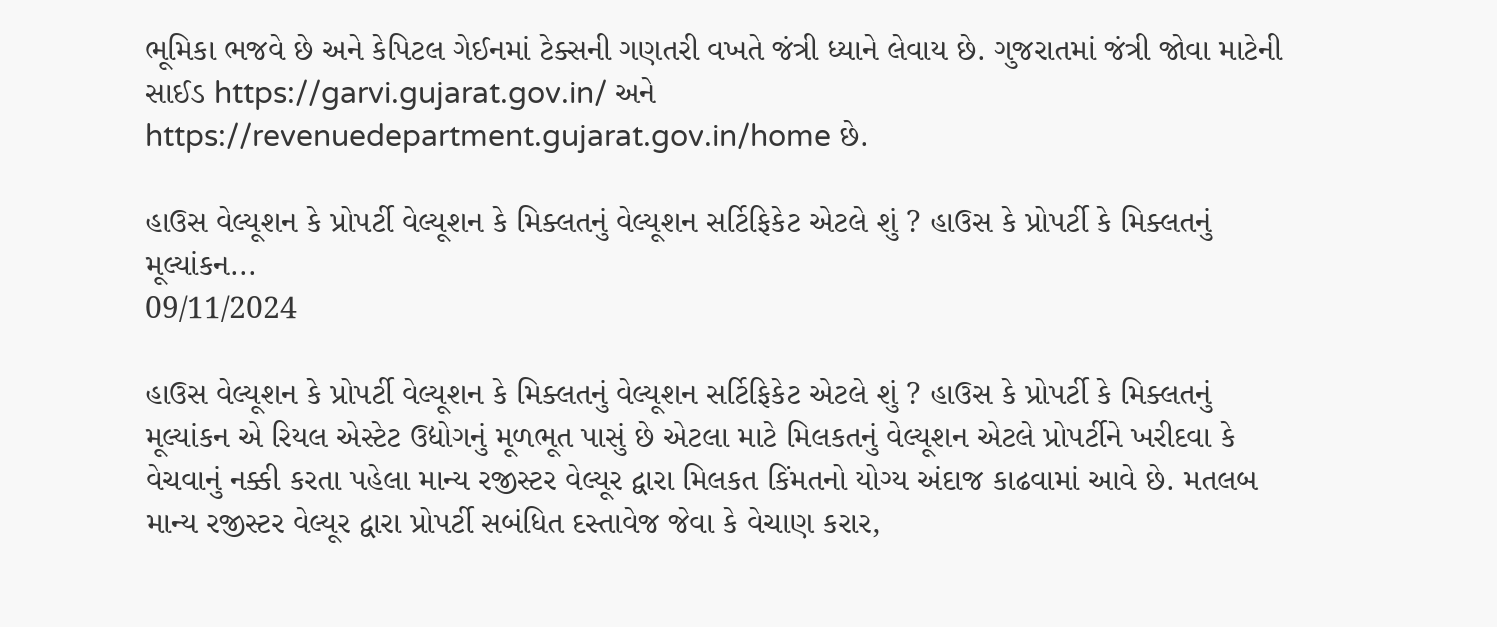ભૂમિકા ભજવે છે અને કેપિટલ ગેઈનમાં ટેક્સની ગણતરી વખતે જંત્રી ધ્યાને લેવાય છે. ગુજરાતમાં જંત્રી જોવા માટેની સાઈડ https://garvi.gujarat.gov.in/ અને https://revenuedepartment.gujarat.gov.in/home છે.

હાઉસ વેલ્યૂશન કે પ્રોપર્ટી વેલ્યૂશન કે મિક્લતનું વેલ્યૂશન સર્ટિફિકેટ એટલે શું ? હાઉસ કે પ્રોપર્ટી કે મિક્લતનું મૂલ્યાંકન...
09/11/2024

હાઉસ વેલ્યૂશન કે પ્રોપર્ટી વેલ્યૂશન કે મિક્લતનું વેલ્યૂશન સર્ટિફિકેટ એટલે શું ? હાઉસ કે પ્રોપર્ટી કે મિક્લતનું મૂલ્યાંકન એ રિયલ એસ્ટેટ ઉદ્યોગનું મૂળભૂત પાસું છે એટલા માટે મિલકતનું વેલ્યૂશન એટલે પ્રોપર્ટીને ખરીદવા કે વેચવાનું નક્કી કરતા પહેલા માન્ય રજીસ્ટર વેલ્યૂર દ્વારા મિલકત કિંમતનો યોગ્ય અંદાજ કાઢવામાં આવે છે. મતલબ માન્ય રજીસ્ટર વેલ્યૂર દ્વારા પ્રોપર્ટી સબંધિત દસ્તાવેજ જેવા કે વેચાણ કરાર,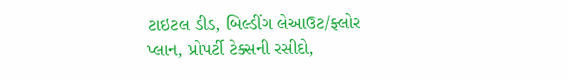ટાઇટલ ડીડ, બિલ્ડીંગ લેઆઉટ/ફ્લોર પ્લાન, પ્રોપર્ટી ટેક્સની રસીદો,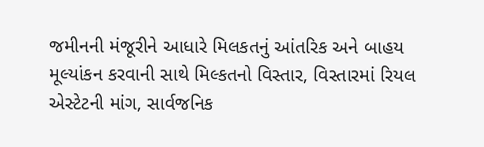જમીનની મંજૂરીને આધારે મિલકતનું આંતરિક અને બાહય મૂલ્યાંકન કરવાની સાથે મિલ્કતનો વિસ્તાર, વિસ્તારમાં રિયલ એસ્ટેટની માંગ, સાર્વજનિક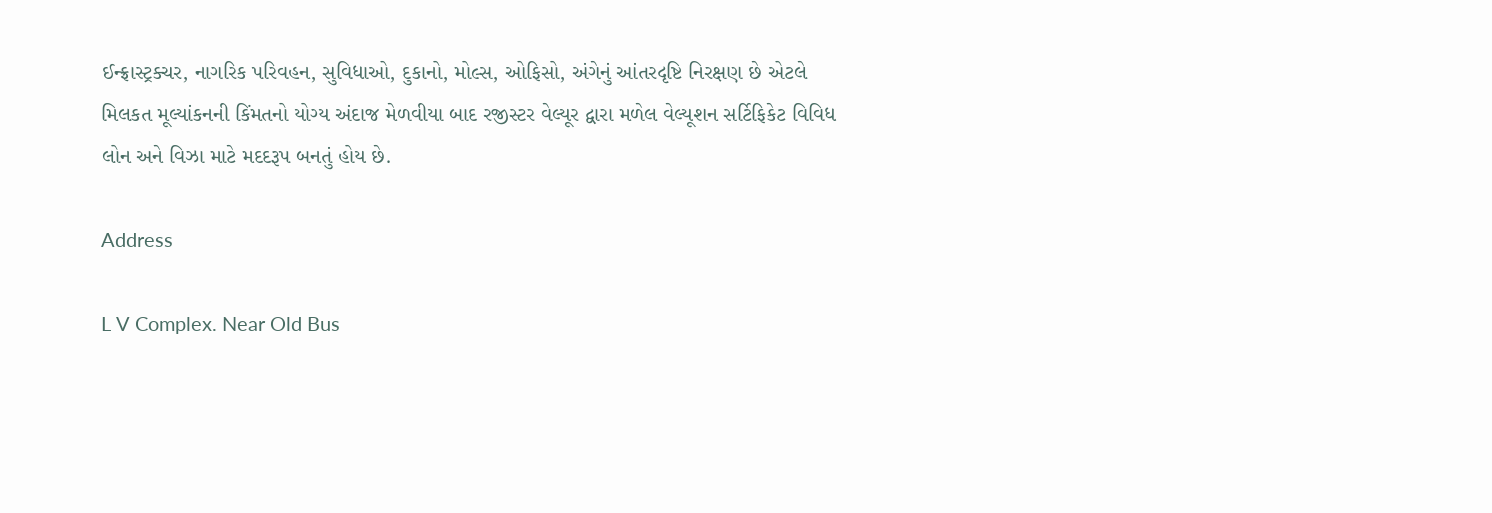ઈન્ફ્રાસ્ટ્રક્ચર, નાગરિક પરિવહન, સુવિધાઓ, દુકાનો, મોલ્સ, ઓફિસો, અંગેનું આંતરદૃષ્ટિ નિરક્ષણ છે એટલે મિલકત મૂલ્યાંકનની કિંમતનો યોગ્ય અંદાજ મેળવીયા બાદ રજીસ્ટર વેલ્યૂર દ્વારા મળેલ વેલ્યૂશન સર્ટિફિકેટ વિવિધ લોન અને વિઝા માટે મદદરૂપ બનતું હોય છે.

Address

L V Complex. Near Old Bus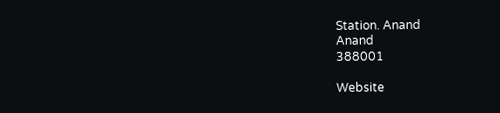Station. Anand
Anand
388001

Website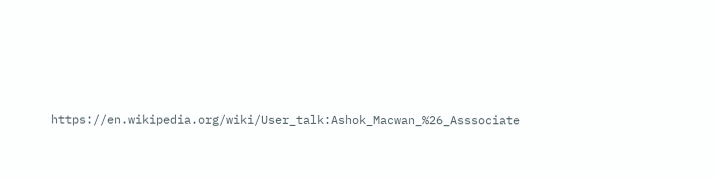https://en.wikipedia.org/wiki/User_talk:Ashok_Macwan_%26_Asssociate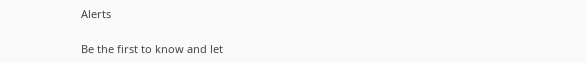Alerts

Be the first to know and let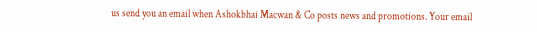us send you an email when Ashokbhai Macwan & Co posts news and promotions. Your email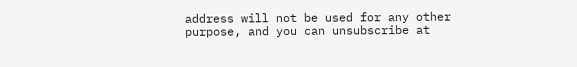address will not be used for any other purpose, and you can unsubscribe at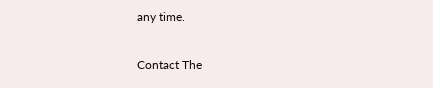any time.

Contact The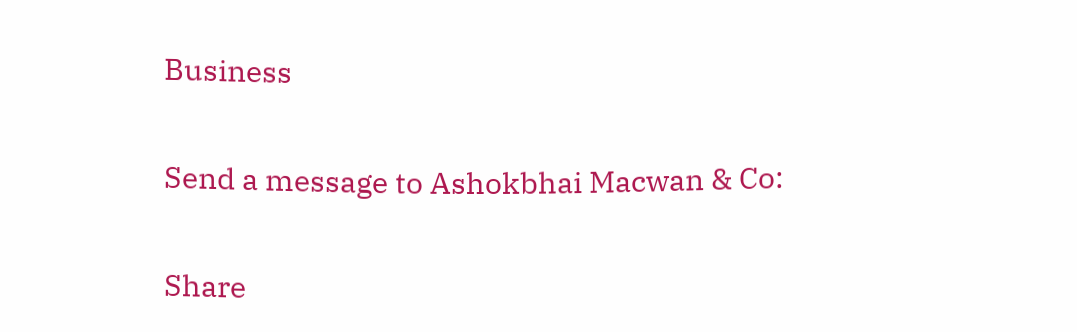Business

Send a message to Ashokbhai Macwan & Co:

Share